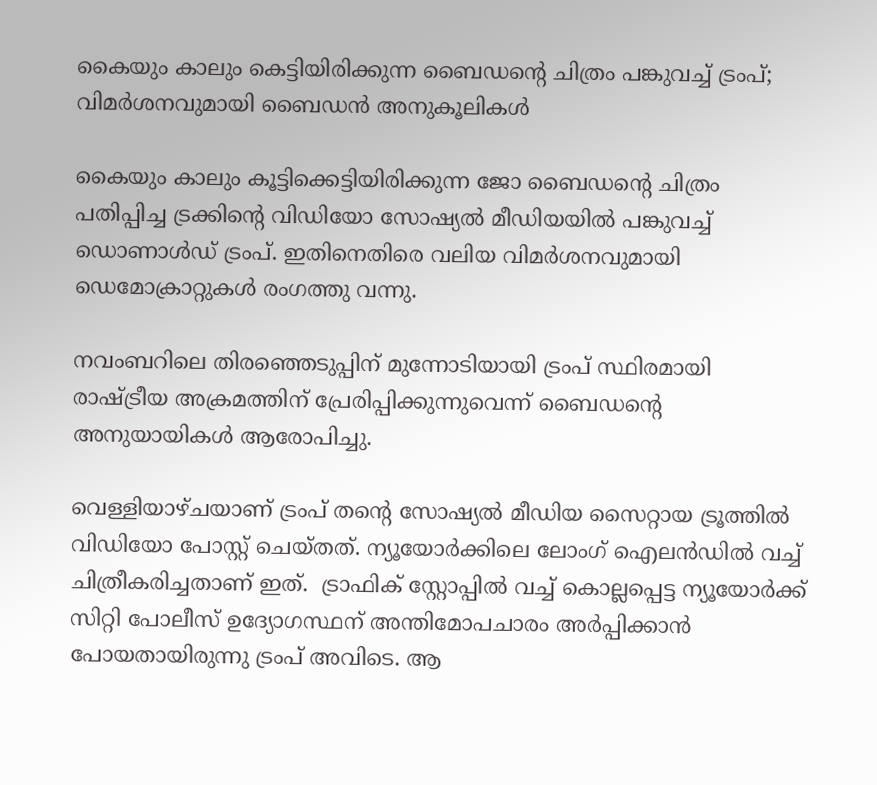കൈയും കാലും കെട്ടിയിരിക്കുന്ന ബൈഡൻ്റെ ചിത്രം പങ്കുവച്ച് ട്രംപ്; വിമർശനവുമായി ബൈഡൻ അനുകൂലികൾ

കൈയും കാലും കൂട്ടിക്കെട്ടിയിരിക്കുന്ന ജോ ബൈഡൻ്റെ ചിത്രം പതിപ്പിച്ച ട്രക്കിൻ്റെ വിഡിയോ സോഷ്യൽ മീഡിയയിൽ പങ്കുവച്ച് ഡൊണാൾഡ് ട്രംപ്. ഇതിനെതിരെ വലിയ വിമർശനവുമായി ഡെമോക്രാറ്റുകൾ രംഗത്തു വന്നു.

നവംബറിലെ തിരഞ്ഞെടുപ്പിന് മുന്നോടിയായി ട്രംപ് സ്ഥിരമായി രാഷ്ട്രീയ അക്രമത്തിന് പ്രേരിപ്പിക്കുന്നുവെന്ന് ബൈഡൻ്റെ  അനുയായികൾ ആരോപിച്ചു.

വെള്ളിയാഴ്ചയാണ് ട്രംപ് തൻ്റെ സോഷ്യൽ മീഡിയ സൈറ്റായ ട്രൂത്തിൽ വിഡിയോ പോസ്റ്റ് ചെയ്തത്. ന്യൂയോർക്കിലെ ലോംഗ് ഐലൻഡിൽ വച്ച് ചിത്രീകരിച്ചതാണ് ഇത്.  ട്രാഫിക് സ്റ്റോപ്പിൽ വച്ച് കൊല്ലപ്പെട്ട ന്യൂയോർക്ക് സിറ്റി പോലീസ് ഉദ്യോഗസ്ഥന് അന്തിമോപചാരം അർപ്പിക്കാൻ പോയതായിരുന്നു ട്രംപ് അവിടെ. ആ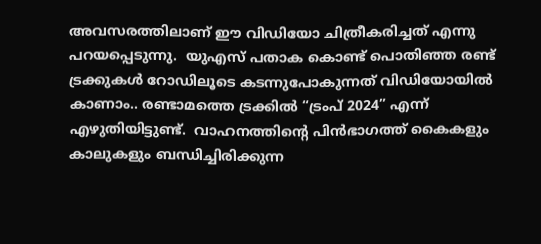അവസരത്തിലാണ് ഈ വിഡിയോ ചിത്രീകരിച്ചത് എന്നു പറയപ്പെടുന്നു.  യുഎസ് പതാക കൊണ്ട് പൊതിഞ്ഞ രണ്ട് ട്രക്കുകൾ റോഡിലൂടെ കടന്നുപോകുന്നത് വിഡിയോയിൽ കാണാം.. രണ്ടാമത്തെ ട്രക്കിൽ “ട്രംപ് 2024” എന്ന് എഴുതിയിട്ടുണ്ട്.  വാഹനത്തിൻ്റെ പിൻഭാഗത്ത് കൈകളും കാലുകളും ബന്ധിച്ചിരിക്കുന്ന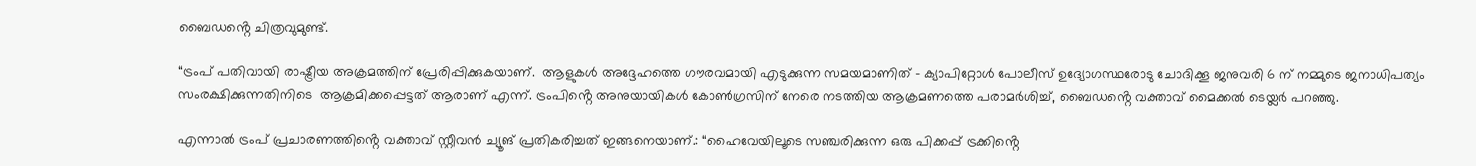ബൈഡൻ്റെ ചിത്രവുമുണ്ട്.

“ട്രംപ് പതിവായി രാഷ്ട്രീയ അക്രമത്തിന് പ്രേരിപ്പിക്കുകയാണ്.  ആളുകൾ അദ്ദേഹത്തെ ഗൗരവമായി എടുക്കുന്ന സമയമാണിത് – ക്യാപിറ്റോൾ പോലീസ് ഉദ്യോഗസ്ഥരോടു ചോദിക്കൂ ജനുവരി 6 ന് നമ്മുടെ ജനാധിപത്യം സംരക്ഷിക്കുന്നതിനിടെ  ആക്രമിക്കപ്പെട്ടത് ആരാണ് എന്ന്. ട്രംപിൻ്റെ അനുയായികൾ കോൺഗ്രസിന് നേരെ നടത്തിയ ആക്രമണത്തെ പരാമർശിച്ച്, ബൈഡൻ്റെ വക്താവ് മൈക്കൽ ടെയ്ലർ പറഞ്ഞു.

എന്നാൽ ട്രംപ് പ്രചാരണത്തിൻ്റെ വക്താവ് സ്റ്റീവൻ ച്യൂങ് പ്രതികരിച്ചത് ഇങ്ങനെയാണ്.: “ഹൈവേയിലൂടെ സഞ്ചരിക്കുന്ന ഒരു പിക്കപ്പ് ട്രക്കിൻ്റെ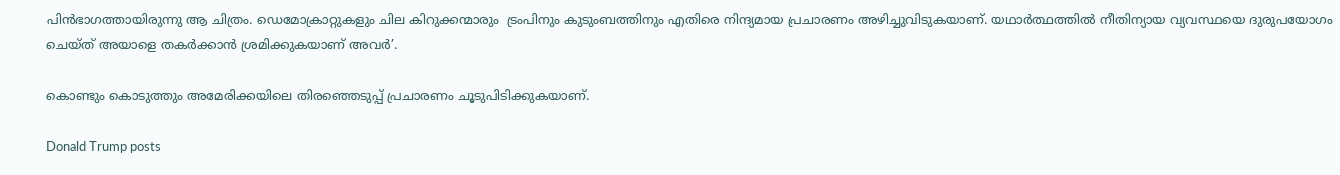പിൻഭാഗത്തായിരുന്നു ആ ചിത്രം. ഡെമോക്രാറ്റുകളും ചില കിറുക്കന്മാരും  ട്രംപിനും കുടുംബത്തിനും എതിരെ നിന്ദ്യമായ പ്രചാരണം അഴിച്ചുവിടുകയാണ്. യഥാർത്ഥത്തിൽ നീതിന്യായ വ്യവസ്ഥയെ ദുരുപയോഗം ചെയ്ത് അയാളെ തകർക്കാൻ ശ്രമിക്കുകയാണ് അവർ’.

കൊണ്ടും കൊടുത്തും അമേരിക്കയിലെ തിരഞ്ഞെടുപ്പ് പ്രചാരണം ചൂടുപിടിക്കുകയാണ്.

Donald Trump posts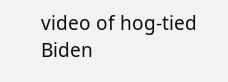video of hog-tied Biden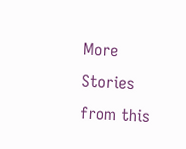More Stories from this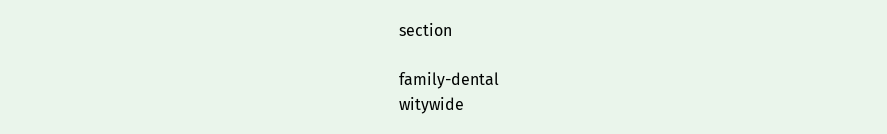section

family-dental
witywide